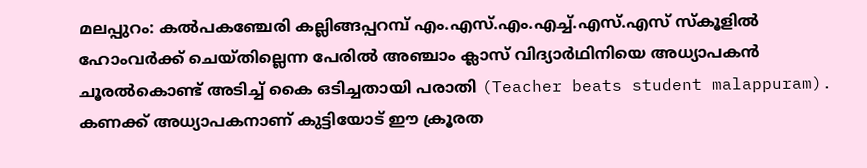മലപ്പുറം: കൽപകഞ്ചേരി കല്ലിങ്ങപ്പറമ്പ് എം.എസ്.എം.എച്ച്.എസ്.എസ് സ്കൂളിൽ ഹോംവർക്ക് ചെയ്തില്ലെന്ന പേരിൽ അഞ്ചാം ക്ലാസ് വിദ്യാർഥിനിയെ അധ്യാപകൻ ചൂരൽകൊണ്ട് അടിച്ച് കൈ ഒടിച്ചതായി പരാതി (Teacher beats student malappuram). കണക്ക് അധ്യാപകനാണ് കുട്ടിയോട് ഈ ക്രൂരത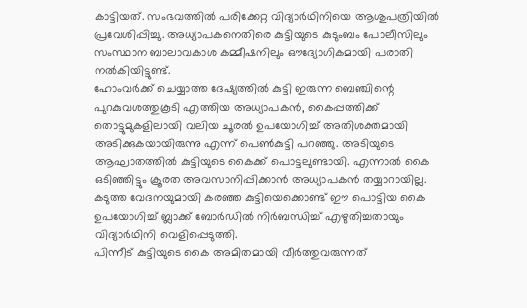കാട്ടിയത്. സംഭവത്തിൽ പരിക്കേറ്റ വിദ്യാർഥിനിയെ ആശുപത്രിയിൽ പ്രവേശിപ്പിച്ചു. അധ്യാപകനെതിരെ കുട്ടിയുടെ കുടുംബം പോലീസിലും സംസ്ഥാന ബാലാവകാശ കമ്മീഷനിലും ഔദ്യോഗികമായി പരാതി നൽകിയിട്ടുണ്ട്.
ഹോംവർക്ക് ചെയ്യാത്ത ദേഷ്യത്തിൽ കുട്ടി ഇരുന്ന ബെഞ്ചിന്റെ പുറകുവശത്തുകൂടി എത്തിയ അധ്യാപകൻ, കൈപ്പത്തിക്ക് തൊട്ടുമുകളിലായി വലിയ ചൂരൽ ഉപയോഗിച്ച് അതിശക്തമായി അടിക്കുകയായിരുന്നു എന്ന് പെൺകുട്ടി പറഞ്ഞു. അടിയുടെ ആഘാതത്തിൽ കുട്ടിയുടെ കൈക്ക് പൊട്ടലുണ്ടായി. എന്നാൽ കൈ ഒടിഞ്ഞിട്ടും ക്രൂരത അവസാനിപ്പിക്കാൻ അധ്യാപകൻ തയ്യാറായില്ല. കടുത്ത വേദനയുമായി കരഞ്ഞ കുട്ടിയെക്കൊണ്ട് ഈ പൊട്ടിയ കൈ ഉപയോഗിച്ച് ബ്ലാക്ക് ബോർഡിൽ നിർബന്ധിച്ച് എഴുതിച്ചതായും വിദ്യാർഥിനി വെളിപ്പെടുത്തി.
പിന്നീട് കുട്ടിയുടെ കൈ അമിതമായി വീർത്തുവരുന്നത്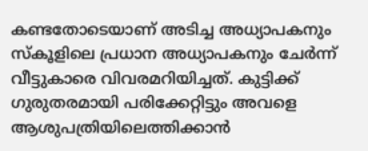കണ്ടതോടെയാണ് അടിച്ച അധ്യാപകനും സ്കൂളിലെ പ്രധാന അധ്യാപകനും ചേർന്ന് വീട്ടുകാരെ വിവരമറിയിച്ചത്. കുട്ടിക്ക് ഗുരുതരമായി പരിക്കേറ്റിട്ടും അവളെ ആശുപത്രിയിലെത്തിക്കാൻ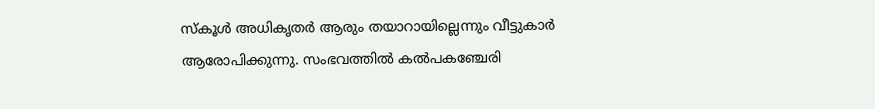സ്കൂൾ അധികൃതർ ആരും തയാറായില്ലെന്നും വീട്ടുകാർ ആരോപിക്കുന്നു. സംഭവത്തിൽ കൽപകഞ്ചേരി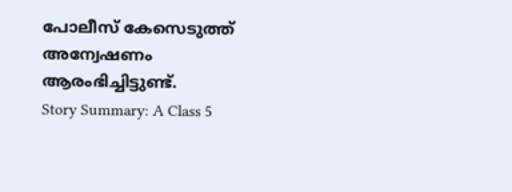പോലീസ് കേസെടുത്ത് അന്വേഷണം ആരംഭിച്ചിട്ടുണ്ട്.
Story Summary: A Class 5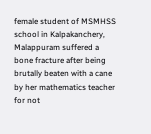female student of MSMHSS school in Kalpakanchery, Malappuram suffered a bone fracture after being brutally beaten with a cane by her mathematics teacher for not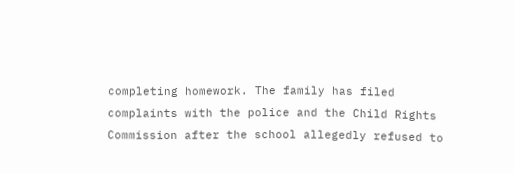completing homework. The family has filed complaints with the police and the Child Rights Commission after the school allegedly refused to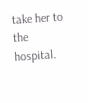take her to the hospital.